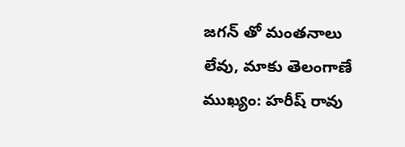జగన్ తో మంతనాలు లేవు, మాకు తెలంగాణే ముఖ్యం: హరీష్ రావు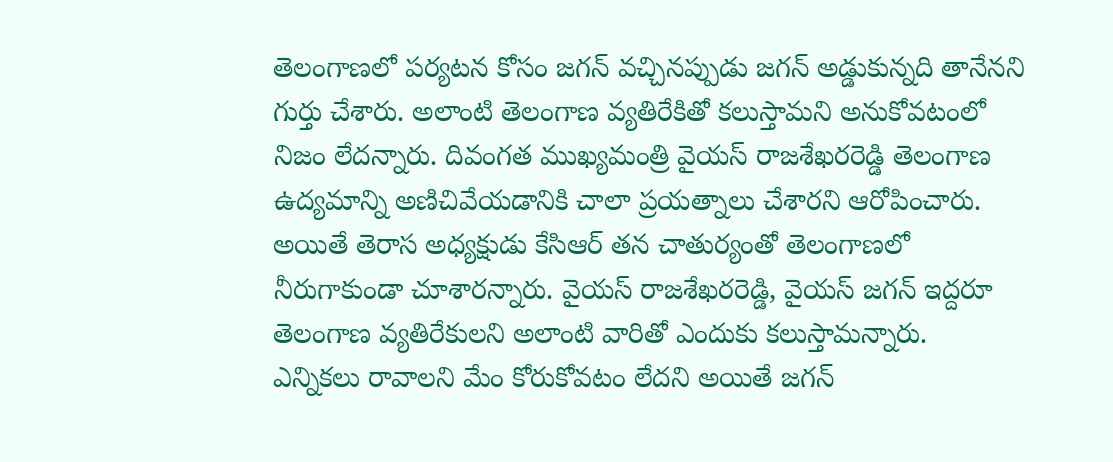తెలంగాణలో పర్యటన కోసం జగన్ వచ్చినప్పుడు జగన్ అడ్డుకున్నది తానేనని గుర్తు చేశారు. అలాంటి తెలంగాణ వ్యతిరేకితో కలుస్తామని అనుకోవటంలో నిజం లేదన్నారు. దివంగత ముఖ్యమంత్రి వైయస్ రాజశేఖరరెడ్డి తెలంగాణ ఉద్యమాన్ని అణిచివేయడానికి చాలా ప్రయత్నాలు చేశారని ఆరోపించారు. అయితే తెరాస అధ్యక్షుడు కేసిఆర్ తన చాతుర్యంతో తెలంగాణలో నీరుగాకుండా చూశారన్నారు. వైయస్ రాజశేఖరరెడ్డి, వైయస్ జగన్ ఇద్దరూ తెలంగాణ వ్యతిరేకులని అలాంటి వారితో ఎందుకు కలుస్తామన్నారు.
ఎన్నికలు రావాలని మేం కోరుకోవటం లేదని అయితే జగన్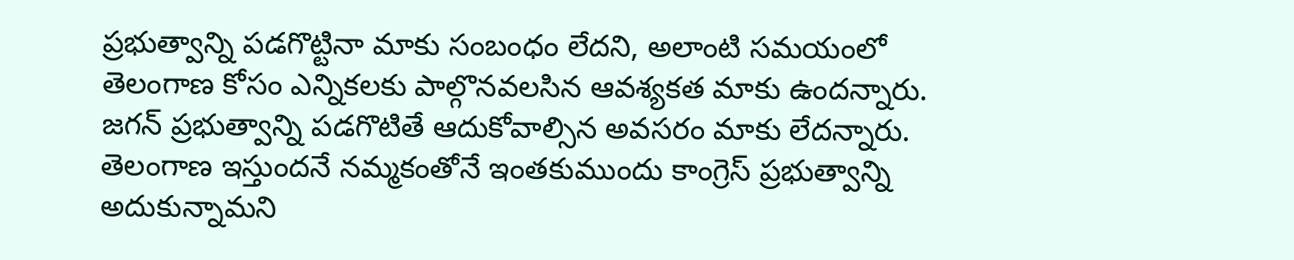ప్రభుత్వాన్ని పడగొట్టినా మాకు సంబంధం లేదని, అలాంటి సమయంలో తెలంగాణ కోసం ఎన్నికలకు పాల్గొనవలసిన ఆవశ్యకత మాకు ఉందన్నారు. జగన్ ప్రభుత్వాన్ని పడగొటితే ఆదుకోవాల్సిన అవసరం మాకు లేదన్నారు. తెలంగాణ ఇస్తుందనే నమ్మకంతోనే ఇంతకుముందు కాంగ్రెస్ ప్రభుత్వాన్ని అదుకున్నామని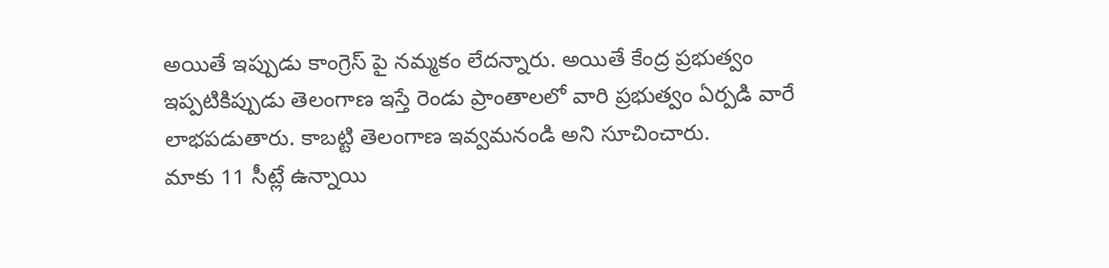అయితే ఇప్పుడు కాంగ్రెస్ పై నమ్మకం లేదన్నారు. అయితే కేంద్ర ప్రభుత్వం ఇప్పటికిప్పుడు తెలంగాణ ఇస్తే రెండు ప్రాంతాలలో వారి ప్రభుత్వం ఏర్పడి వారే లాభపడుతారు. కాబట్టి తెలంగాణ ఇవ్వమనండి అని సూచించారు.
మాకు 11 సీట్లే ఉన్నాయి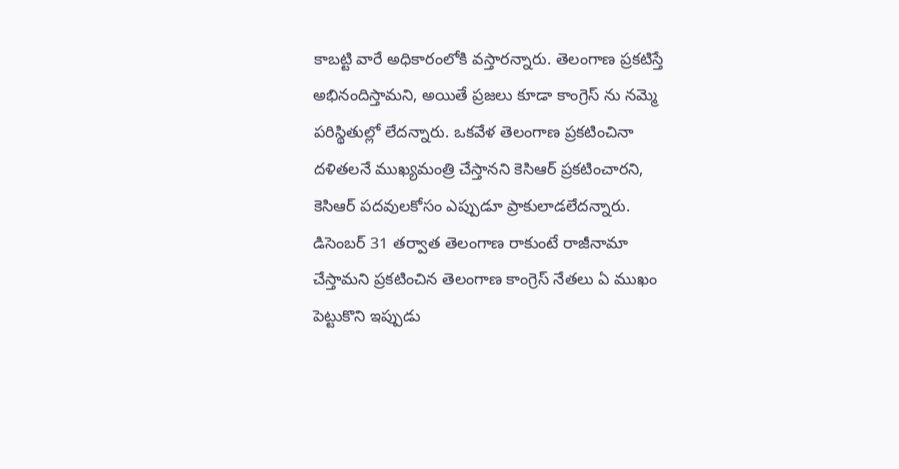కాబట్టి వారే అధికారంలోకి వస్తారన్నారు. తెలంగాణ ప్రకటిస్తే అభినందిస్తామని, అయితే ప్రజలు కూడా కాంగ్రెస్ ను నమ్మె పరిస్థితుల్లో లేదన్నారు. ఒకవేళ తెలంగాణ ప్రకటించినా దళితలనే ముఖ్యమంత్రి చేస్తానని కెసిఆర్ ప్రకటించారని, కెసిఆర్ పదవులకోసం ఎప్పుడూ ప్రాకులాడలేదన్నారు. డిసెంబర్ 31 తర్వాత తెలంగాణ రాకుంటే రాజీనామా చేస్తామని ప్రకటించిన తెలంగాణ కాంగ్రెస్ నేతలు ఏ ముఖం పెట్టుకొని ఇప్పుడు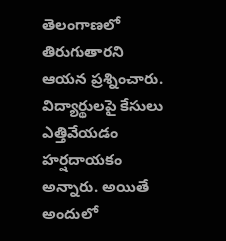తెలంగాణలో తిరుగుతారని ఆయన ప్రశ్నించారు. విద్యార్థులపై కేసులు ఎత్తివేయడం హర్షదాయకం అన్నారు. అయితే అందులో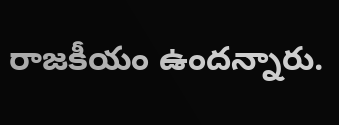రాజకీయం ఉందన్నారు.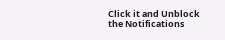Click it and Unblock the Notifications